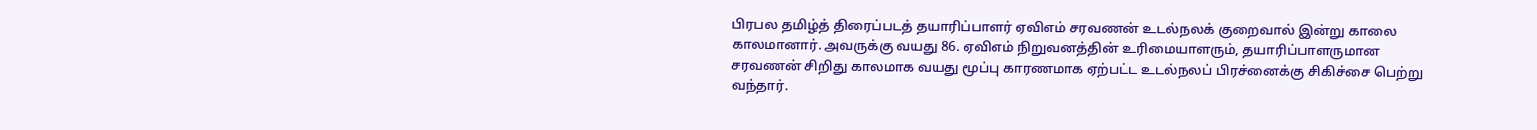பிரபல தமிழ்த் திரைப்படத் தயாரிப்பாளர் ஏவிஎம் சரவணன் உடல்நலக் குறைவால் இன்று காலை காலமானார். அவருக்கு வயது 86. ஏவிஎம் நிறுவனத்தின் உரிமையாளரும், தயாரிப்பாளருமான சரவணன் சிறிது காலமாக வயது மூப்பு காரணமாக ஏற்பட்ட உடல்நலப் பிரச்னைக்கு சிகிச்சை பெற்று வந்தார்.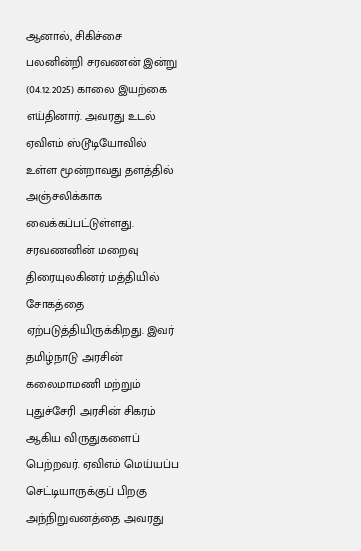ஆனால், சிகிச்சை பலனின்றி சரவணன் இன்று (04.12.2025) காலை இயற்கை எய்தினார். அவரது உடல் ஏவிஎம் ஸ்டூடியோவில் உள்ள மூன்றாவது தளத்தில் அஞ்சலிக்காக வைக்கப்பட்டுள்ளது. சரவணனின் மறைவு திரையுலகினர் மத்தியில் சோகத்தை ஏற்படுத்தியிருக்கிறது. இவர் தமிழ்நாடு அரசின் கலைமாமணி மற்றும் புதுச்சேரி அரசின் சிகரம் ஆகிய விருதுகளைப் பெற்றவர். ஏவிஎம் மெய்யப்ப செட்டியாருக்குப் பிறகு அந்நிறுவனத்தை அவரது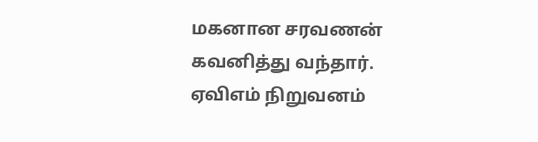மகனான சரவணன் கவனித்து வந்தார். ஏவிஎம் நிறுவனம்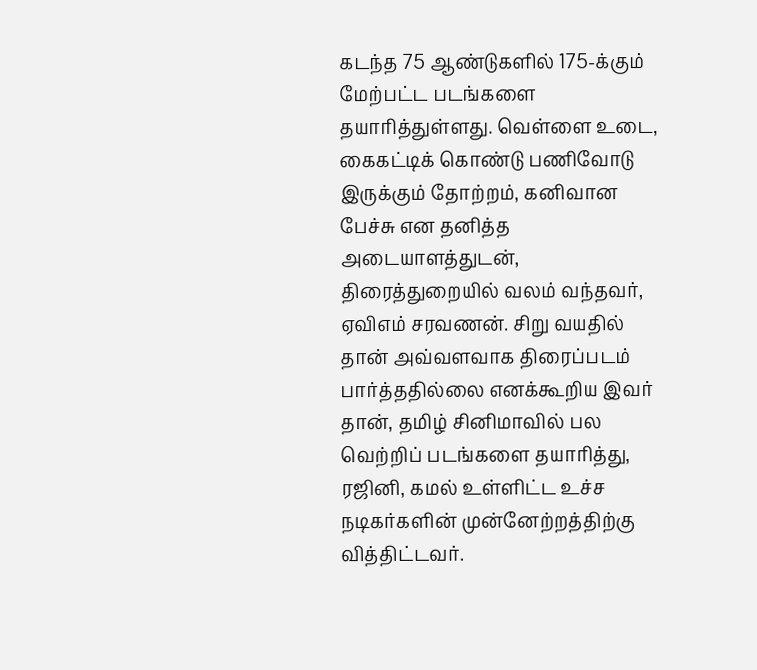கடந்த 75 ஆண்டுகளில் 175-க்கும் மேற்பட்ட படங்களை தயாரித்துள்ளது. வெள்ளை உடை, கைகட்டிக் கொண்டு பணிவோடு இருக்கும் தோற்றம், கனிவான பேச்சு என தனித்த அடையாளத்துடன், திரைத்துறையில் வலம் வந்தவர், ஏவிஎம் சரவணன். சிறு வயதில் தான் அவ்வளவாக திரைப்படம் பார்த்ததில்லை எனக்கூறிய இவர் தான், தமிழ் சினிமாவில் பல வெற்றிப் படங்களை தயாரித்து, ரஜினி, கமல் உள்ளிட்ட உச்ச நடிகர்களின் முன்னேற்றத்திற்கு வித்திட்டவர்.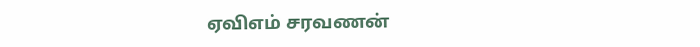ஏவிஎம் சரவணன்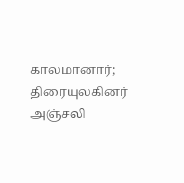காலமானார்; திரையுலகினர் அஞ்சலி